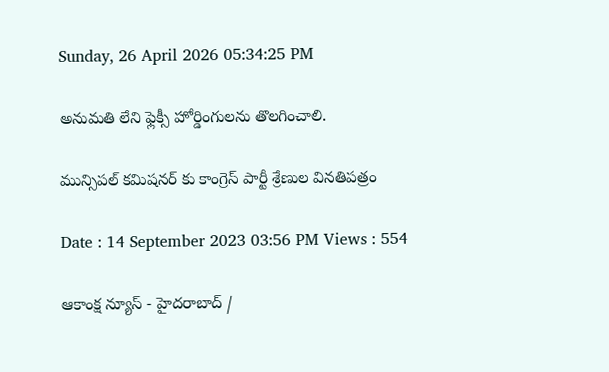Sunday, 26 April 2026 05:34:25 PM

అనుమతి లేని ఫ్లెక్సీ హోర్డింగులను తొలగించాలి.

మున్సిపల్ కమిషనర్ కు కాంగ్రెస్ పార్టీ శ్రేణుల వినతిపత్రం

Date : 14 September 2023 03:56 PM Views : 554

ఆకాంక్ష న్యూస్ - హైదరాబాద్ /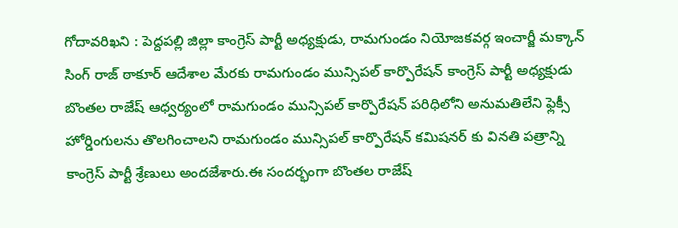గోదావరిఖని : పెద్దపల్లి జిల్లా కాంగ్రెస్ పార్టీ అధ్యక్షుడు, రామగుండం నియోజకవర్గ ఇంచార్జీ మక్కాన్ సింగ్ రాజ్ ఠాకూర్ ఆదేశాల మేరకు రామగుండం మున్సిపల్ కార్పొరేషన్ కాంగ్రెస్ పార్టీ అధ్యక్షుడు బొంతల రాజేష్ ఆధ్వర్యంలో రామగుండం మున్సిపల్ కార్పొరేషన్ పరిధిలోని అనుమతిలేని ఫ్లెక్సీ హోర్డింగులను తొలగించాలని రామగుండం మున్సిపల్ కార్పొరేషన్ కమిషనర్ కు వినతి పత్రాన్ని కాంగ్రెస్ పార్టీ శ్రేణులు అందజేశారు.ఈ సందర్భంగా బొంతల రాజేష్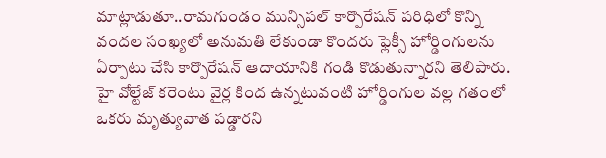మాట్లాడుతూ..రామగుండం మున్సిపల్ కార్పొరేషన్ పరిధిలో కొన్ని వందల సంఖ్యలో అనుమతి లేకుండా కొందరు ఫ్లెక్సీ హోర్డింగులను ఏర్పాటు చేసి కార్పొరేషన్ ఆదాయానికి గండి కొడుతున్నారని తెలిపారు. హై వోల్టేజ్ కరెంటు వైర్ల కింద ఉన్నటువంటి హోర్డింగుల వల్ల గతంలో ఒకరు మృత్యువాత పడ్డారని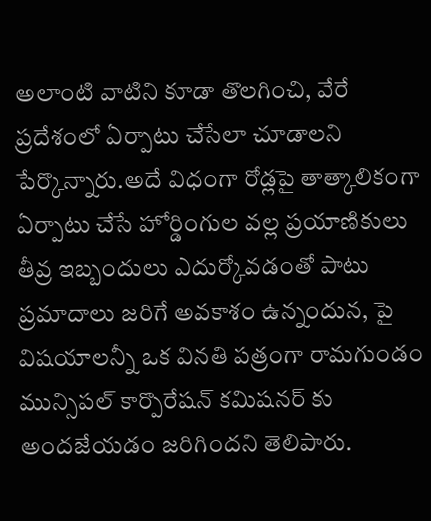అలాంటి వాటిని కూడా తొలగించి, వేరే ప్రదేశంలో ఏర్పాటు చేసేలా చూడాలని పేర్కొన్నారు.అదే విధంగా రోడ్లపై తాత్కాలికంగా ఏర్పాటు చేసే హోర్డింగుల వల్ల ప్రయాణికులు తీవ్ర ఇబ్బందులు ఎదుర్కోవడంతో పాటు ప్రమాదాలు జరిగే అవకాశం ఉన్నందున, పై విషయాలన్నీ ఒక వినతి పత్రంగా రామగుండం మున్సిపల్ కార్పొరేషన్ కమిషనర్ కు అందజేయడం జరిగిందని తెలిపారు.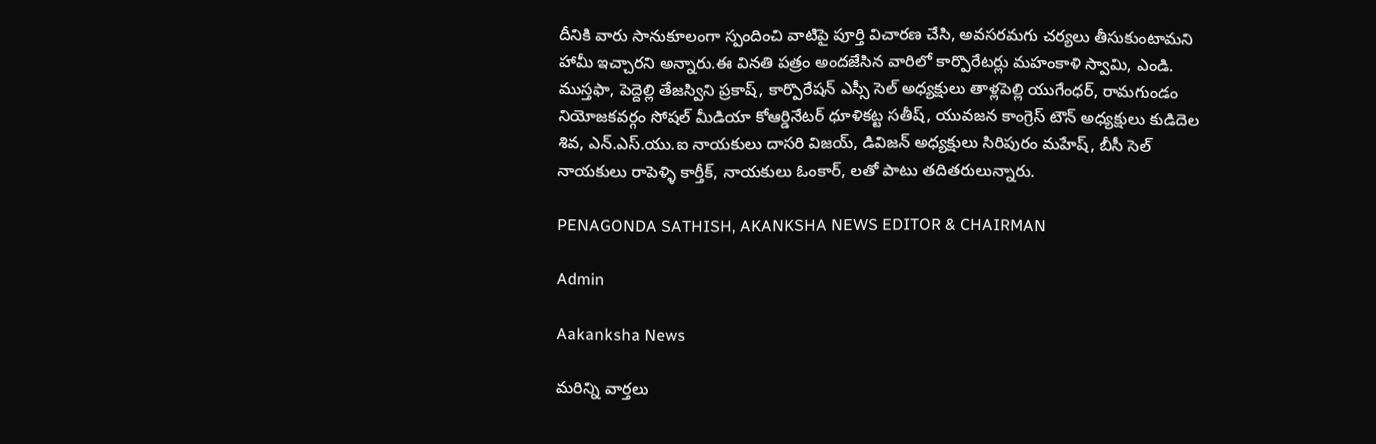దీనికి వారు సానుకూలంగా స్పందించి వాటిపై పూర్తి విచారణ చేసి, అవసరమగు చర్యలు తీసుకుంటామని హామీ ఇచ్చారని అన్నారు.ఈ వినతి పత్రం అందజేసిన వారిలో కార్పొరేటర్లు మహంకాళి స్వామి, ఎండి. ముస్తఫా, పెద్దెల్లి తేజస్విని ప్రకాష్, కార్పొరేషన్ ఎస్సీ సెల్ అధ్యక్షులు తాళ్లపెల్లి యుగేంధర్, రామగుండం నియోజకవర్గం సోషల్ మీడియా కోఆర్డినేటర్ ధూళికట్ట సతీష్, యువజన కాంగ్రెస్ టౌన్ అధ్యక్షులు కుడిదెల శివ, ఎన్.ఎస్.యు.ఐ నాయకులు దాసరి విజయ్, డివిజన్ అధ్యక్షులు సిరిపురం మహేష్, బీసీ సెల్ నాయకులు రాపెళ్ళి కార్తీక్, నాయకులు ఓంకార్, లతో పాటు తదితరులున్నారు.

PENAGONDA SATHISH, AKANKSHA NEWS EDITOR & CHAIRMAN

Admin

Aakanksha News

మరిన్ని వార్తలు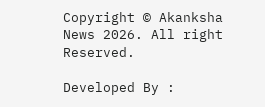Copyright © Akanksha News 2026. All right Reserved.

Developed By :